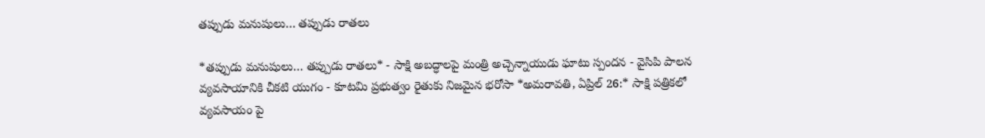తప్పుడు మనుషులు… తప్పుడు రాతలు

*తప్పుడు మనుషులు… తప్పుడు రాతలు* - సాక్షి అబద్ధాలపై మంత్రి అచ్చెన్నాయుడు ఘాటు స్పందన - వైసిపి పాలన వ్యవసాయానికి చీకటి యుగం - కూటమి ప్రభుత్వం రైతుకు నిజమైన భరోసా *అమరావతి, ఏప్రిల్ 26:* సాక్షి పత్రికలో వ్యవసాయం పై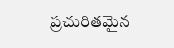ప్రచురితమైన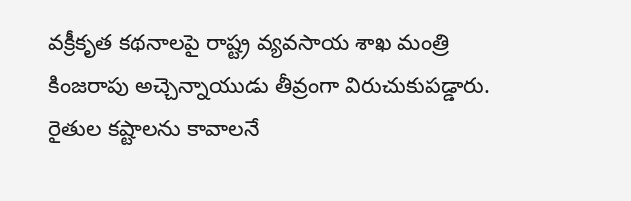వక్రీకృత కథనాలపై రాష్ట్ర వ్యవసాయ శాఖ మంత్రి కింజరాపు అచ్చెన్నాయుడు తీవ్రంగా విరుచుకుపడ్డారు. రైతుల కష్టాలను కావాలనే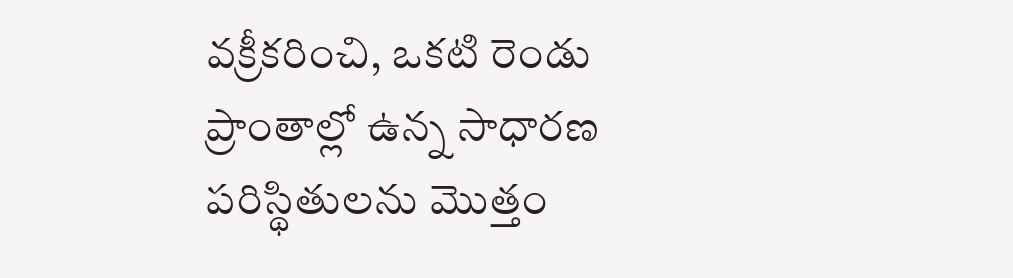వక్రీకరించి, ఒకటి రెండు ప్రాంతాల్లో ఉన్న సాధారణ పరిస్థితులను మొత్తం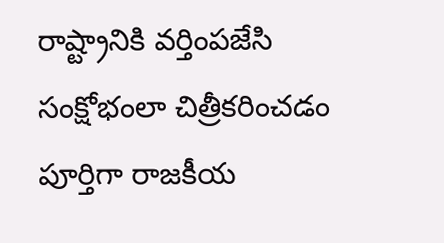రాష్ట్రానికి వర్తింపజేసి సంక్షోభంలా చిత్రీకరించడం పూర్తిగా రాజకీయ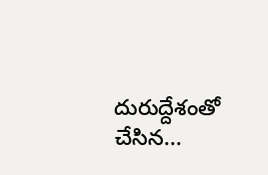దురుద్దేశంతో చేసిన...